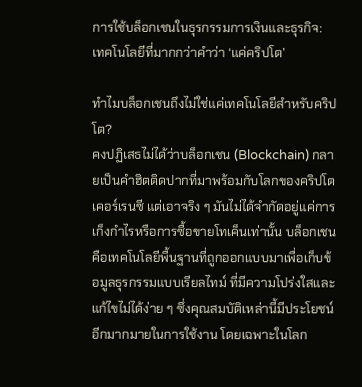การใช้บล็อกเชนในธุรกรรมการเงินและธุรกิจ: เทคโนโลยีที่มากกว่าคำว่า ‘แค่คริปโต’

ทำไมบล็อกเชนถึงไม่ใช่แค่เทคโนโลยีสำหรับคริปโต?
คงปฏิเสธไม่ได้ว่าบล็อกเชน (Blockchain) กลายเป็นคำฮิตติดปากที่มาพร้อมกับโลกของคริปโตเคอร์เรนซี แต่เอาจริง ๆ มันไม่ได้จำกัดอยู่แค่การเก็งกำไรหรือการซื้อขายโทเค็นเท่านั้น บล็อกเชนคือเทคโนโลยีพื้นฐานที่ถูกออกแบบมาเพื่อเก็บข้อมูลธุรกรรมแบบเรียลไทม์ ที่มีความโปร่งใสและแก้ไขไม่ได้ง่าย ๆ ซึ่งคุณสมบัติเหล่านี้มีประโยชน์อีกมากมายในการใช้งาน โดยเฉพาะในโลก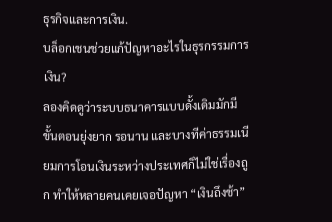ธุรกิจและการเงิน.
บล็อกเชนช่วยแก้ปัญหาอะไรในธุรกรรมการเงิน?
ลองคิดดูว่าระบบธนาคารแบบดั้งเดิมมักมีขั้นตอนยุ่งยาก รอนาน และบางทีค่าธรรมเนียมการโอนเงินระหว่างประเทศก็ไม่ใช่เรื่องถูก ทำให้หลายคนเคยเจอปัญหา “เงินถึงช้า”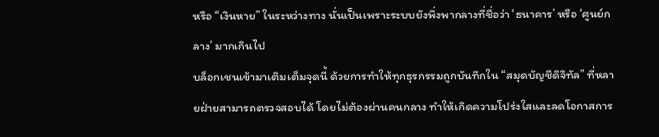หรือ “เงินหาย” ในระหว่างทาง นั่นเป็นเพราะระบบยังพึ่งพากลางที่ชื่อว่า ‘ธนาคาร’ หรือ ‘ศูนย์กลาง’ มากเกินไป
บล็อกเชนเข้ามาเติมเต็มจุดนี้ ด้วยการทำให้ทุกธุรกรรมถูกบันทึกใน “สมุดบัญชีดิจิทัล” ที่หลายฝ่ายสามารถตรวจสอบได้ โดยไม่ต้องผ่านคนกลาง ทำให้เกิดความโปร่งใสและลดโอกาสการ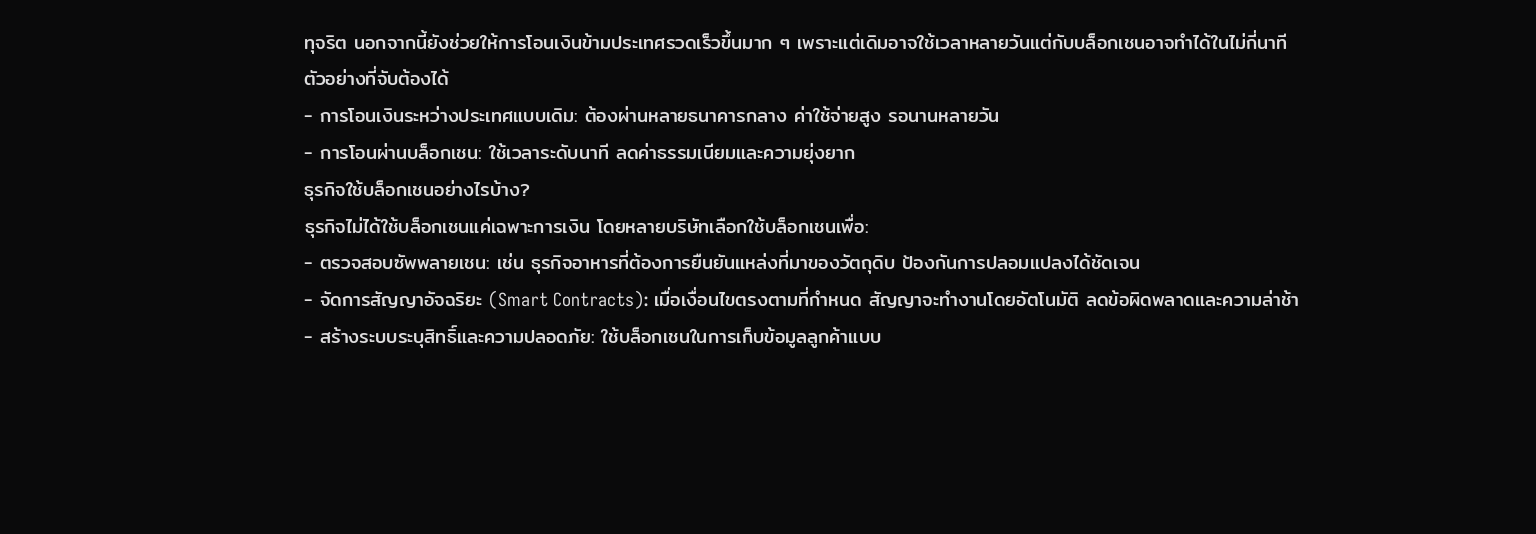ทุจริต นอกจากนี้ยังช่วยให้การโอนเงินข้ามประเทศรวดเร็วขึ้นมาก ๆ เพราะแต่เดิมอาจใช้เวลาหลายวันแต่กับบล็อกเชนอาจทำได้ในไม่กี่นาที
ตัวอย่างที่จับต้องได้
- การโอนเงินระหว่างประเทศแบบเดิม: ต้องผ่านหลายธนาคารกลาง ค่าใช้จ่ายสูง รอนานหลายวัน
- การโอนผ่านบล็อกเชน: ใช้เวลาระดับนาที ลดค่าธรรมเนียมและความยุ่งยาก
ธุรกิจใช้บล็อกเชนอย่างไรบ้าง?
ธุรกิจไม่ได้ใช้บล็อกเชนแค่เฉพาะการเงิน โดยหลายบริษัทเลือกใช้บล็อกเชนเพื่อ:
- ตรวจสอบซัพพลายเชน: เช่น ธุรกิจอาหารที่ต้องการยืนยันแหล่งที่มาของวัตถุดิบ ป้องกันการปลอมแปลงได้ชัดเจน
- จัดการสัญญาอัจฉริยะ (Smart Contracts): เมื่อเงื่อนไขตรงตามที่กำหนด สัญญาจะทำงานโดยอัตโนมัติ ลดข้อผิดพลาดและความล่าช้า
- สร้างระบบระบุสิทธิ์และความปลอดภัย: ใช้บล็อกเชนในการเก็บข้อมูลลูกค้าแบบ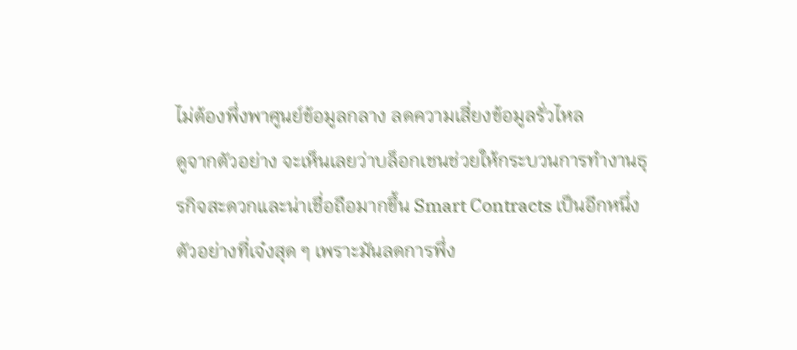ไม่ต้องพึ่งพาศูนย์ข้อมูลกลาง ลดความเสี่ยงข้อมูลรั่วไหล
ดูจากตัวอย่าง จะเห็นเลยว่าบล็อกเชนช่วยให้กระบวนการทำงานธุรกิจสะดวกและน่าเชื่อถือมากขึ้น Smart Contracts เป็นอีกหนึ่งตัวอย่างที่เจ๋งสุด ๆ เพราะมันลดการพึ่ง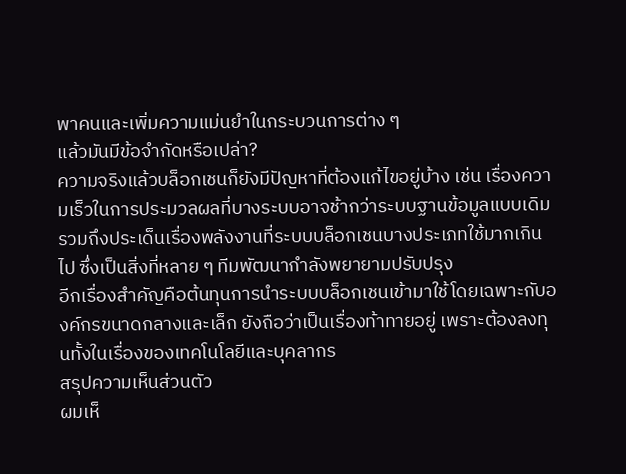พาคนและเพิ่มความแม่นยำในกระบวนการต่าง ๆ
แล้วมันมีข้อจำกัดหรือเปล่า?
ความจริงแล้วบล็อกเชนก็ยังมีปัญหาที่ต้องแก้ไขอยู่บ้าง เช่น เรื่องความเร็วในการประมวลผลที่บางระบบอาจช้ากว่าระบบฐานข้อมูลแบบเดิม รวมถึงประเด็นเรื่องพลังงานที่ระบบบล็อกเชนบางประเภทใช้มากเกินไป ซึ่งเป็นสิ่งที่หลาย ๆ ทีมพัฒนากำลังพยายามปรับปรุง
อีกเรื่องสำคัญคือต้นทุนการนำระบบบล็อกเชนเข้ามาใช้โดยเฉพาะกับองค์กรขนาดกลางและเล็ก ยังถือว่าเป็นเรื่องท้าทายอยู่ เพราะต้องลงทุนทั้งในเรื่องของเทคโนโลยีและบุคลากร
สรุปความเห็นส่วนตัว
ผมเห็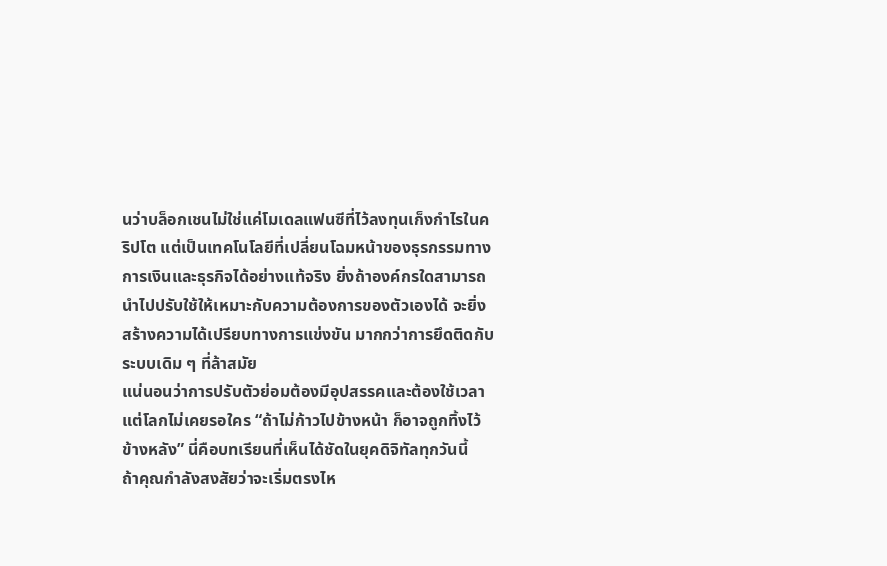นว่าบล็อกเชนไม่ใช่แค่โมเดลแฟนซีที่ไว้ลงทุนเก็งกำไรในคริปโต แต่เป็นเทคโนโลยีที่เปลี่ยนโฉมหน้าของธุรกรรมทางการเงินและธุรกิจได้อย่างแท้จริง ยิ่งถ้าองค์กรใดสามารถนำไปปรับใช้ให้เหมาะกับความต้องการของตัวเองได้ จะยิ่งสร้างความได้เปรียบทางการแข่งขัน มากกว่าการยึดติดกับระบบเดิม ๆ ที่ล้าสมัย
แน่นอนว่าการปรับตัวย่อมต้องมีอุปสรรคและต้องใช้เวลา แต่โลกไม่เคยรอใคร “ถ้าไม่ก้าวไปข้างหน้า ก็อาจถูกทิ้งไว้ข้างหลัง” นี่คือบทเรียนที่เห็นได้ชัดในยุคดิจิทัลทุกวันนี้
ถ้าคุณกำลังสงสัยว่าจะเริ่มตรงไห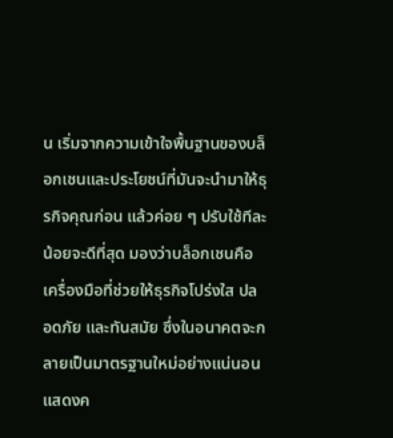น เริ่มจากความเข้าใจพื้นฐานของบล็อกเชนและประโยชน์ที่มันจะนำมาให้ธุรกิจคุณก่อน แล้วค่อย ๆ ปรับใช้ทีละน้อยจะดีที่สุด มองว่าบล็อกเชนคือเครื่องมือที่ช่วยให้ธุรกิจโปร่งใส ปลอดภัย และทันสมัย ซึ่งในอนาคตจะกลายเป็นมาตรฐานใหม่อย่างแน่นอน
แสดงค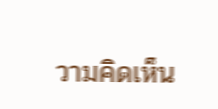วามคิดเห็น